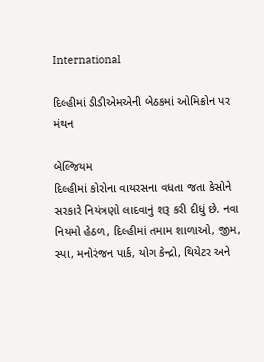International

દિલ્હીમાં ડીડીએમએની બેઠકમાં ઓમિક્રોન પર મંથન

બેલ્જિયમ
દિલ્હીમાં કોરોના વાયરસના વધતા જતા કેસોને સરકારે નિયંત્રણો લાદવાનું શરૂ કરી દીધું છે. નવા નિયમો હેઠળ, દિલ્હીમાં તમામ શાળાઓ, જીમ, સ્પા, મનોરંજન પાર્ક, યોગ કેન્દ્રો, થિયેટર અને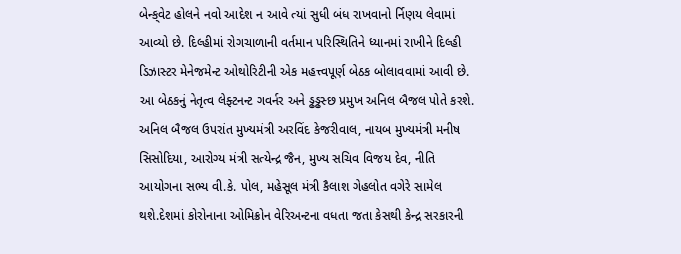બેન્ક્‌વેટ હોલને નવો આદેશ ન આવે ત્યાં સુધી બંધ રાખવાનો ર્નિણય લેવામાં આવ્યો છે. દિલ્હીમાં રોગચાળાની વર્તમાન પરિસ્થિતિને ધ્યાનમાં રાખીને દિલ્હી ડિઝાસ્ટર મેનેજમેન્ટ ઓથોરિટીની એક મહત્ત્વપૂર્ણ બેઠક બોલાવવામાં આવી છે. આ બેઠકનું નેતૃત્વ લેફ્ટનન્ટ ગવર્નર અને ડ્ઢડ્ઢસ્છ પ્રમુખ અનિલ બૈજલ પોતે કરશે. અનિલ બૈજલ ઉપરાંત મુખ્યમંત્રી અરવિંદ કેજરીવાલ, નાયબ મુખ્યમંત્રી મનીષ સિસોદિયા, આરોગ્ય મંત્રી સત્યેન્દ્ર જૈન, મુખ્ય સચિવ વિજય દેવ, નીતિ આયોગના સભ્ય વી.કે. પોલ, મહેસૂલ મંત્રી કૈલાશ ગેહલોત વગેરે સામેલ થશે.દેશમાં કોરોનાના ઓમિક્રોન વેરિઅન્ટના વધતા જતા કેસથી કેન્દ્ર સરકારની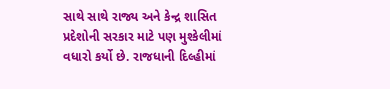સાથે સાથે રાજ્ય અને કેન્દ્ર શાસિત પ્રદેશોની સરકાર માટે પણ મુશ્કેલીમાં વધારો કર્યો છે. રાજધાની દિલ્હીમાં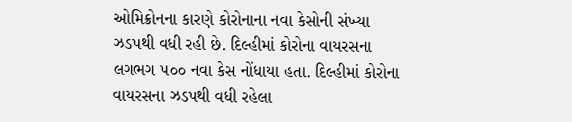ઓમિક્રોનના કારણે કોરોનાના નવા કેસોની સંખ્યા ઝડપથી વધી રહી છે. દિલ્હીમાં કોરોના વાયરસના લગભગ ૫૦૦ નવા કેસ નોંધાયા હતા. દિલ્હીમાં કોરોના વાયરસના ઝડપથી વધી રહેલા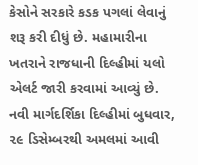કેસોને સરકારે કડક પગલાં લેવાનું શરૂ કરી દીધું છે. મહામારીના ખતરાને રાજધાની દિલ્હીમાં યલો એલર્ટ જારી કરવામાં આવ્યું છે. નવી માર્ગદર્શિકા દિલ્હીમાં બુધવાર, ૨૯ ડિસેમ્બરથી અમલમાં આવી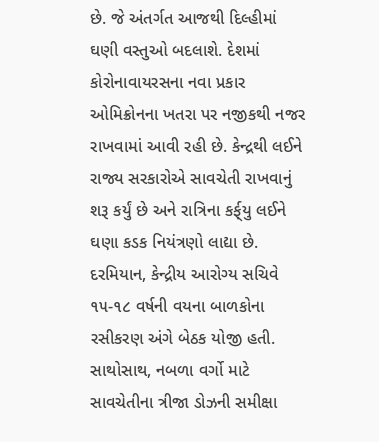છે. જે અંતર્ગત આજથી દિલ્હીમાં ઘણી વસ્તુઓ બદલાશે. દેશમાં કોરોનાવાયરસના નવા પ્રકાર ઓમિક્રોનના ખતરા પર નજીકથી નજર રાખવામાં આવી રહી છે. કેન્દ્રથી લઈને રાજ્ય સરકારોએ સાવચેતી રાખવાનું શરૂ કર્યું છે અને રાત્રિના કર્ફ્‌યુ લઈને ઘણા કડક નિયંત્રણો લાદ્યા છે. દરમિયાન, કેન્દ્રીય આરોગ્ય સચિવે ૧૫-૧૮ વર્ષની વયના બાળકોના રસીકરણ અંગે બેઠક યોજી હતી. સાથોસાથ, નબળા વર્ગો માટે સાવચેતીના ત્રીજા ડોઝની સમીક્ષા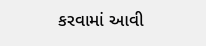કરવામાં આવી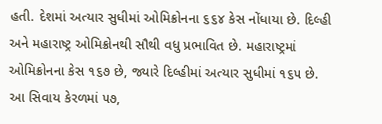હતી. દેશમાં અત્યાર સુધીમાં ઓમિક્રોનના ૬૬૪ કેસ નોંધાયા છે. દિલ્હી અને મહારાષ્ટ્ર ઓમિક્રોનથી સૌથી વધુ પ્રભાવિત છે. મહારાષ્ટ્રમાં ઓમિક્રોનના કેસ ૧૬૭ છે, જ્યારે દિલ્હીમાં અત્યાર સુધીમાં ૧૬૫ છે. આ સિવાય કેરળમાં ૫૭,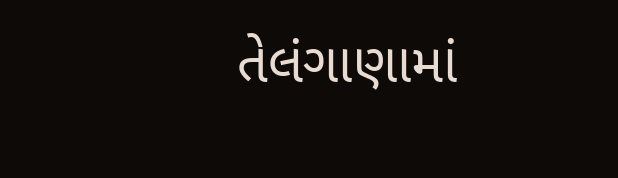તેલંગાણામાં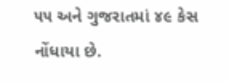૫૫ અને ગુજરાતમાં ૪૯ કેસ નોંધાયા છે.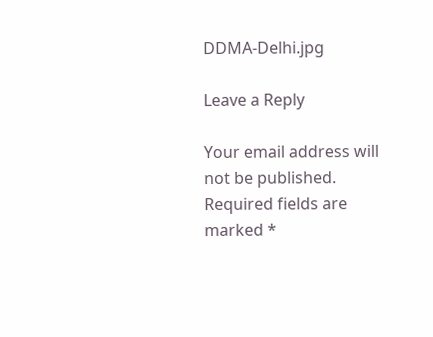DDMA-Delhi.jpg

Leave a Reply

Your email address will not be published. Required fields are marked *